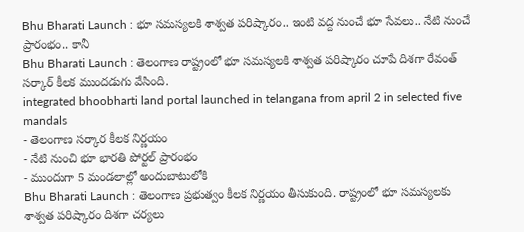Bhu Bharati Launch : భూ సమస్యలకి శాశ్వత పరిష్కారం.. ఇంటి వద్ద నుంచే భూ సేవలు.. నేటి నుంచే ప్రారంభం.. కానీ
Bhu Bharati Launch : తెలంగాణ రాష్ట్రంలో భూ సమస్యలకి శాశ్వత పరిష్కారం చూపే దిశగా రేవంత్ సర్కార్ కీలక ముందడుగు వేసింది.
integrated bhoobharti land portal launched in telangana from april 2 in selected five mandals
- తెలంగాణ సర్కార కీలక నిర్ణయం
- నేటి నుంచి భూ భారతి పోర్టల్ ప్రారంభం
- ముందుగా 5 మండలాల్లో అందుబాటులోకి
Bhu Bharati Launch : తెలంగాణ ప్రభుత్వం కీలక నిర్ణయం తీసుకుంది. రాష్ట్రంలో భూ సమస్యలకు శాశ్వత పరిష్కారం దిశగా చర్యలు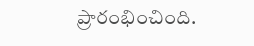ప్రారంభించింది.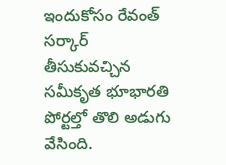ఇందుకోసం రేవంత్ సర్కార్ తీసుకువచ్చిన సమీకృత భూభారతి పోర్టల్తో తొలి అడుగు వేసింది.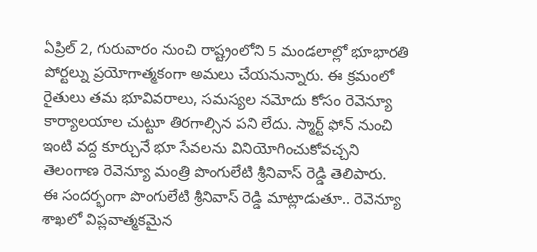ఏప్రిల్ 2, గురువారం నుంచి రాష్ట్రంలోని 5 మండలాల్లో భూభారతి పోర్టల్ను ప్రయోగాత్మకంగా అమలు చేయనున్నారు. ఈ క్రమంలో రైతులు తమ భూవివరాలు, సమస్యల నమోదు కోసం రెవెన్యూ కార్యాలయాల చుట్టూ తిరగాల్సిన పని లేదు. స్మార్ట్ ఫోన్ నుంచి ఇంటి వద్ద కూర్చునే భూ సేవలను వినియోగించుకోవచ్చని తెలంగాణ రెవెన్యూ మంత్రి పొంగులేటి శ్రీనివాస్ రెడ్డి తెలిపారు.
ఈ సందర్భంగా పొంగులేటి శ్రీనివాస్ రెడ్డి మాట్లాడుతూ.. రెవెన్యూ శాఖలో విప్లవాత్మకమైన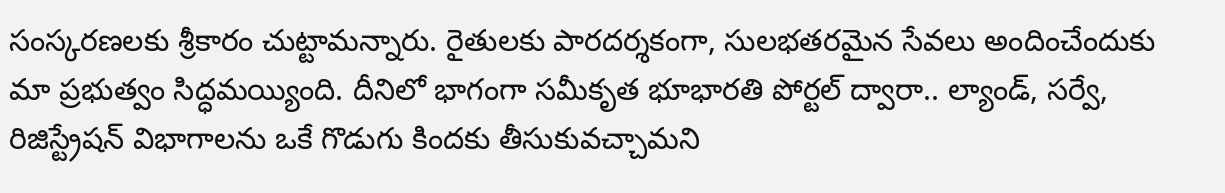సంస్కరణలకు శ్రీకారం చుట్టామన్నారు. రైతులకు పారదర్శకంగా, సులభతరమైన సేవలు అందించేందుకు మా ప్రభుత్వం సిద్ధమయ్యింది. దీనిలో భాగంగా సమీకృత భూభారతి పోర్టల్ ద్వారా.. ల్యాండ్, సర్వే, రిజిస్ట్రేషన్ విభాగాలను ఒకే గొడుగు కిందకు తీసుకువచ్చామని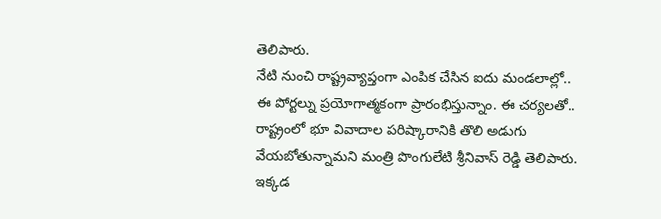తెలిపారు.
నేటి నుంచి రాష్ట్రవ్యాప్తంగా ఎంపిక చేసిన ఐదు మండలాల్లో.. ఈ పోర్టల్ను ప్రయోగాత్మకంగా ప్రారంభిస్తున్నాం. ఈ చర్యలతో.. రాష్ట్రంలో భూ వివాదాల పరిష్కారానికి తొలి అడుగు వేయబోతున్నామని మంత్రి పొంగులేటి శ్రీనివాస్ రెడ్డి తెలిపారు. ఇక్కడ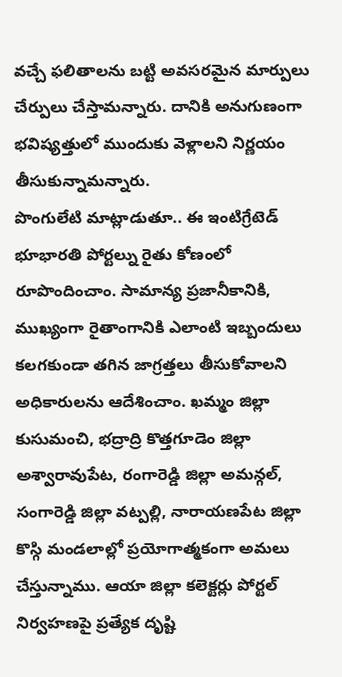వచ్చే ఫలితాలను బట్టి అవసరమైన మార్పులు చేర్పులు చేస్తామన్నారు. దానికి అనుగుణంగా భవిష్యత్తులో ముందుకు వెళ్లాలని నిర్ణయం తీసుకున్నామన్నారు.
పొంగులేటి మాట్లాడుతూ.. ఈ ఇంటిగ్రేటెడ్ భూభారతి పోర్టల్ను రైతు కోణంలో రూపొందించాం. సామాన్య ప్రజానీకానికి, ముఖ్యంగా రైతాంగానికి ఎలాంటి ఇబ్బందులు కలగకుండా తగిన జాగ్రత్తలు తీసుకోవాలని అధికారులను ఆదేశించాం. ఖమ్మం జిల్లా కుసుమంచి, భద్రాద్రి కొత్తగూడెం జిల్లా అశ్వారావుపేట, రంగారెడ్డి జిల్లా అమన్గల్, సంగారెడ్డి జిల్లా వట్పల్లి, నారాయణపేట జిల్లా కొస్గి మండలాల్లో ప్రయోగాత్మకంగా అమలు చేస్తున్నాము. ఆయా జిల్లా కలెక్టర్లు పోర్టల్ నిర్వహణపై ప్రత్యేక దృష్టి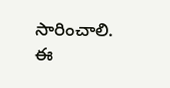సారించాలి. ఈ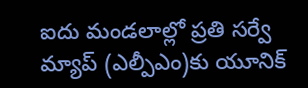ఐదు మండలాల్లో ప్రతి సర్వే మ్యాప్ (ఎల్పీఎం)కు యూనిక్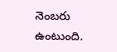నెంబరు ఉంటుంది.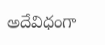అదేవిధంగా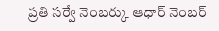ప్రతి సర్వే నెంబర్కు ఆధార్ నెంబర్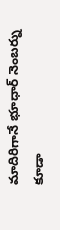మాదిరిగానే భూధార్ నెంబర్ను కూడా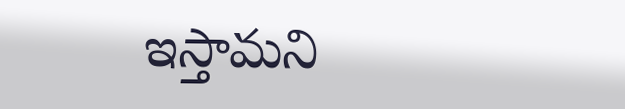ఇస్తామని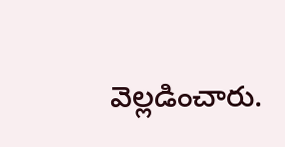వెల్లడించారు.